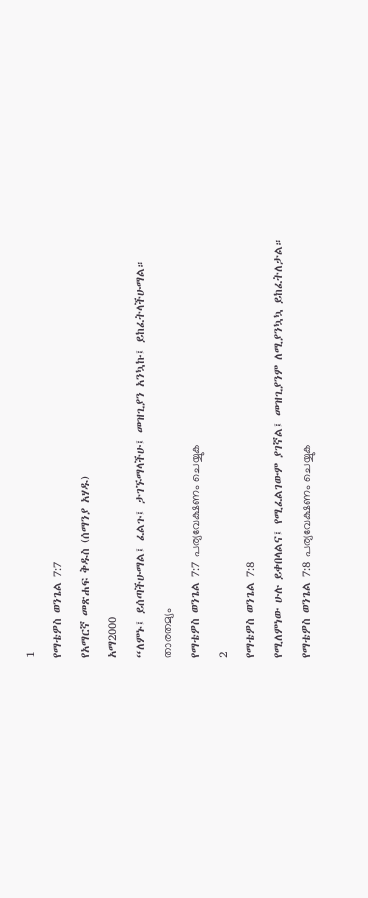1
የማቴዎስ ወንጌል 7:7
የአማርኛ መጽሐፍ ቅዱስ (ሰማንያ አሃዱ)
አማ2000
“ለምኑ፤ ይሰጣችሁማል፤ ፈልጉ፤ ታገኙማላችሁ፤ መዝጊያን አንኳኩ፤ ይከፈትላችሁማል።
താരതമ്യം
የማቴዎስ ወንጌል 7:7 പര്യവേക്ഷണം ചെയ്യുക
2
የማቴዎስ ወንጌል 7:8
የሚለምነው ሁሉ ይቀበላልና፤ የሚፈልገውም ያገኛል፤ መዝጊያንም ለሚያንኳኳ ይከፈትለታል።
የማቴዎስ ወንጌል 7:8 പര്യവേക്ഷണം ചെയ്യുക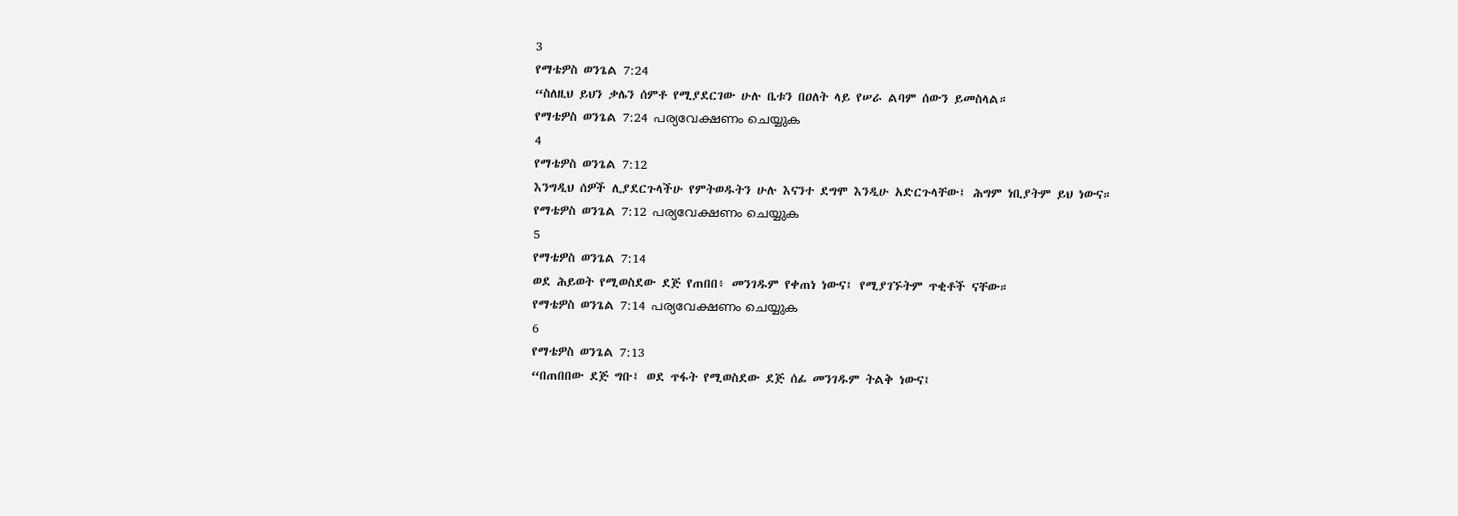3
የማቴዎስ ወንጌል 7:24
“ስለዚህ ይህን ቃሌን ሰምቶ የሚያደርገው ሁሉ ቤቱን በዐለት ላይ የሠራ ልባም ሰውን ይመስላል።
የማቴዎስ ወንጌል 7:24 പര്യവേക്ഷണം ചെയ്യുക
4
የማቴዎስ ወንጌል 7:12
እንግዲህ ሰዎች ሊያደርጉላችሁ የምትወዱትን ሁሉ እናንተ ደግሞ እንዲሁ አድርጉላቸው፤ ሕግም ነቢያትም ይህ ነውና።
የማቴዎስ ወንጌል 7:12 പര്യവേക്ഷണം ചെയ്യുക
5
የማቴዎስ ወንጌል 7:14
ወደ ሕይወት የሚወስደው ደጅ የጠበበ፥ መንገዱም የቀጠነ ነውና፤ የሚያገኙትም ጥቂቶች ናቸው።
የማቴዎስ ወንጌል 7:14 പര്യവേക്ഷണം ചെയ്യുക
6
የማቴዎስ ወንጌል 7:13
“በጠበበው ደጅ ግቡ፤ ወደ ጥፋት የሚወስደው ደጅ ሰፊ መንገዱም ትልቅ ነውና፤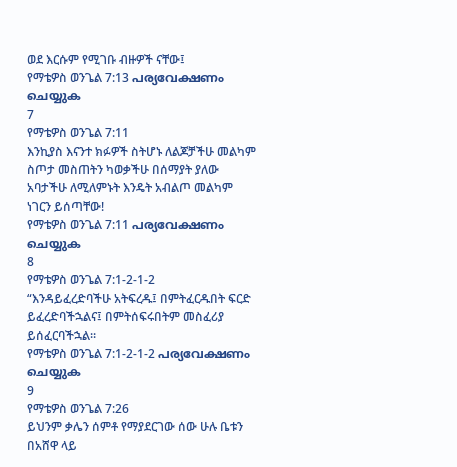ወደ እርሱም የሚገቡ ብዙዎች ናቸው፤
የማቴዎስ ወንጌል 7:13 പര്യവേക്ഷണം ചെയ്യുക
7
የማቴዎስ ወንጌል 7:11
እንኪያስ እናንተ ክፉዎች ስትሆኑ ለልጆቻችሁ መልካም ስጦታ መስጠትን ካወቃችሁ በሰማያት ያለው አባታችሁ ለሚለምኑት እንዴት አብልጦ መልካም ነገርን ይሰጣቸው!
የማቴዎስ ወንጌል 7:11 പര്യവേക്ഷണം ചെയ്യുക
8
የማቴዎስ ወንጌል 7:1-2-1-2
“እንዳይፈረድባችሁ አትፍረዱ፤ በምትፈርዱበት ፍርድ ይፈረድባችኋልና፤ በምትሰፍሩበትም መስፈሪያ ይሰፈርባችኋል።
የማቴዎስ ወንጌል 7:1-2-1-2 പര്യവേക്ഷണം ചെയ്യുക
9
የማቴዎስ ወንጌል 7:26
ይህንም ቃሌን ሰምቶ የማያደርገው ሰው ሁሉ ቤቱን በአሸዋ ላይ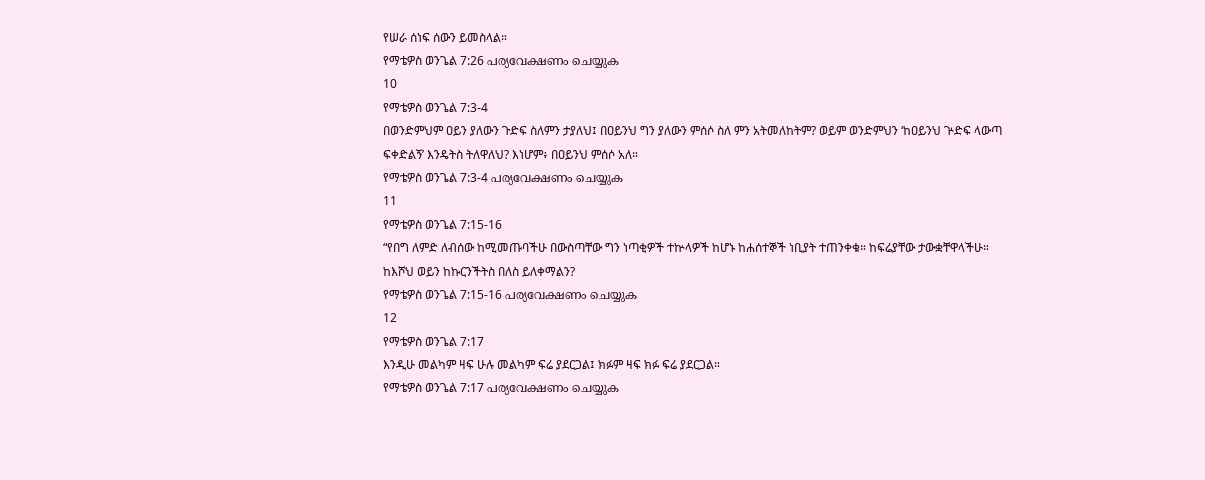የሠራ ሰነፍ ሰውን ይመስላል።
የማቴዎስ ወንጌል 7:26 പര്യവേക്ഷണം ചെയ്യുക
10
የማቴዎስ ወንጌል 7:3-4
በወንድምህም ዐይን ያለውን ጉድፍ ስለምን ታያለህ፤ በዐይንህ ግን ያለውን ምሰሶ ስለ ምን አትመለከትም? ወይም ወንድምህን ‘ከዐይንህ ጕድፍ ላውጣ ፍቀድልኝ’ እንዴትስ ትለዋለህ? እነሆም፥ በዐይንህ ምሰሶ አለ።
የማቴዎስ ወንጌል 7:3-4 പര്യവേക്ഷണം ചെയ്യുക
11
የማቴዎስ ወንጌል 7:15-16
“የበግ ለምድ ለብሰው ከሚመጡባችሁ በውስጣቸው ግን ነጣቂዎች ተኵላዎች ከሆኑ ከሐሰተኞች ነቢያት ተጠንቀቁ። ከፍሬያቸው ታውቋቸዋላችሁ። ከእሾህ ወይን ከኩርንችትስ በለስ ይለቀማልን?
የማቴዎስ ወንጌል 7:15-16 പര്യവേക്ഷണം ചെയ്യുക
12
የማቴዎስ ወንጌል 7:17
እንዲሁ መልካም ዛፍ ሁሉ መልካም ፍሬ ያደርጋል፤ ክፉም ዛፍ ክፉ ፍሬ ያደርጋል።
የማቴዎስ ወንጌል 7:17 പര്യവേക്ഷണം ചെയ്യുക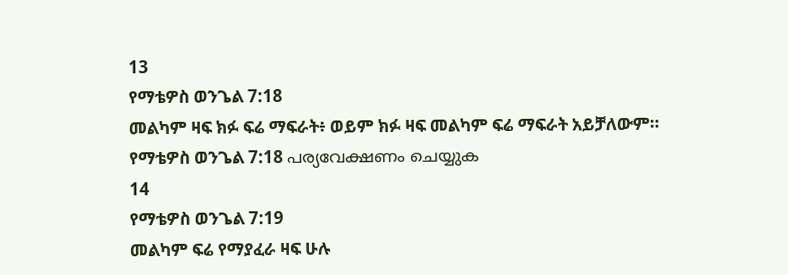13
የማቴዎስ ወንጌል 7:18
መልካም ዛፍ ክፉ ፍሬ ማፍራት፥ ወይም ክፉ ዛፍ መልካም ፍሬ ማፍራት አይቻለውም።
የማቴዎስ ወንጌል 7:18 പര്യവേക്ഷണം ചെയ്യുക
14
የማቴዎስ ወንጌል 7:19
መልካም ፍሬ የማያፈራ ዛፍ ሁሉ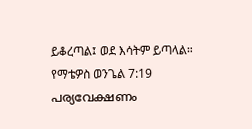ይቆረጣል፤ ወደ እሳትም ይጣላል።
የማቴዎስ ወንጌል 7:19 പര്യവേക്ഷണം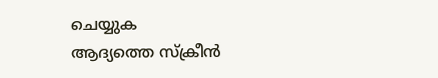ചെയ്യുക
ആദ്യത്തെ സ്ക്രീൻ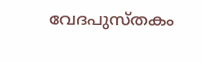വേദപുസ്തകം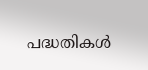പദ്ധതികൾ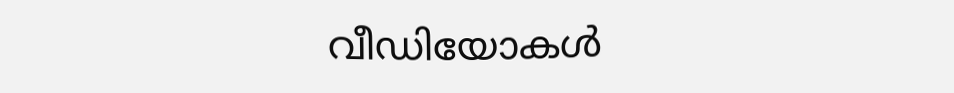വീഡിയോകൾ